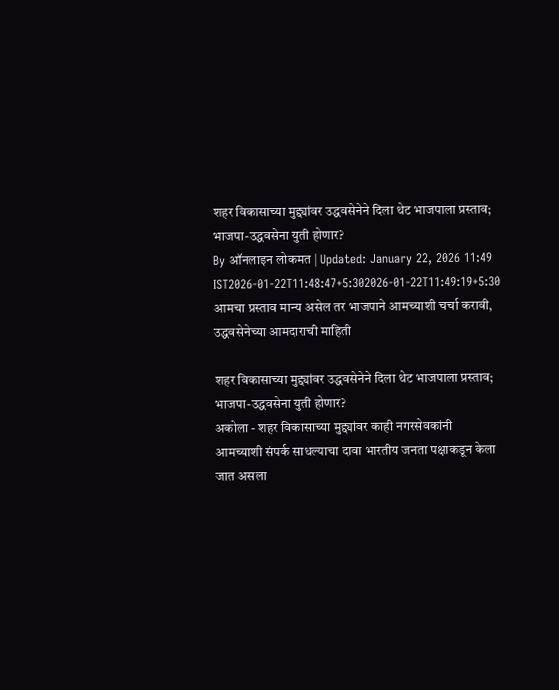शहर विकासाच्या मुद्द्यांवर उद्धवसेनेने दिला थेट भाजपाला प्रस्ताव; भाजपा-उद्धवसेना युती होणार?
By ऑनलाइन लोकमत | Updated: January 22, 2026 11:49 IST2026-01-22T11:48:47+5:302026-01-22T11:49:19+5:30
आमचा प्रस्ताव मान्य असेल तर भाजपाने आमच्याशी चर्चा करावी, उद्धवसेनेच्या आमदाराची माहिती

शहर विकासाच्या मुद्द्यांवर उद्धवसेनेने दिला थेट भाजपाला प्रस्ताव; भाजपा-उद्धवसेना युती होणार?
अकोला - शहर विकासाच्या मुद्द्यांवर काही नगरसेवकांनी आमच्याशी संपर्क साधल्याचा दावा भारतीय जनता पक्षाकडून केला जात असला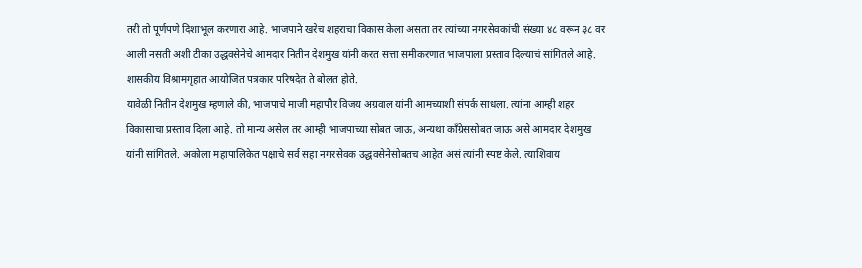तरी तो पूर्णपणे दिशाभूल करणारा आहे. भाजपाने खरेच शहराचा विकास केला असता तर त्यांच्या नगरसेवकांची संख्या ४८ वरून ३८ वर आली नसती अशी टीका उद्धवसेनेचे आमदार नितीन देशमुख यांनी करत सत्ता समीकरणात भाजपाला प्रस्ताव दिल्याचं सांगितले आहे. शासकीय विश्रामगृहात आयोजित पत्रकार परिषदेत ते बोलत होते.
यावेळी नितीन देशमुख म्हणाले की, भाजपाचे माजी महापौर विजय अग्रवाल यांनी आमच्याशी संपर्क साधला. त्यांना आम्ही शहर विकासाचा प्रस्ताव दिला आहे. तो मान्य असेल तर आम्ही भाजपाच्या सोबत जाऊ, अन्यथा काँग्रेससोबत जाऊ असे आमदार देशमुख यांनी सांगितले. अकोला महापालिकेत पक्षाचे सर्व सहा नगरसेवक उद्धवसेनेसोबतच आहेत असं त्यांनी स्पष्ट केले. त्याशिवाय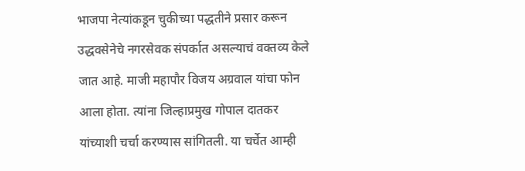भाजपा नेत्यांकडून चुकीच्या पद्धतीने प्रसार करून उद्धवसेनेचे नगरसेवक संपर्कात असल्याचं वक्तव्य केले जात आहे. माजी महापौर विजय अग्रवाल यांचा फोन आला होता. त्यांना जिल्हाप्रमुख गोपाल दातकर यांच्याशी चर्चा करण्यास सांगितली. या चर्चेत आम्ही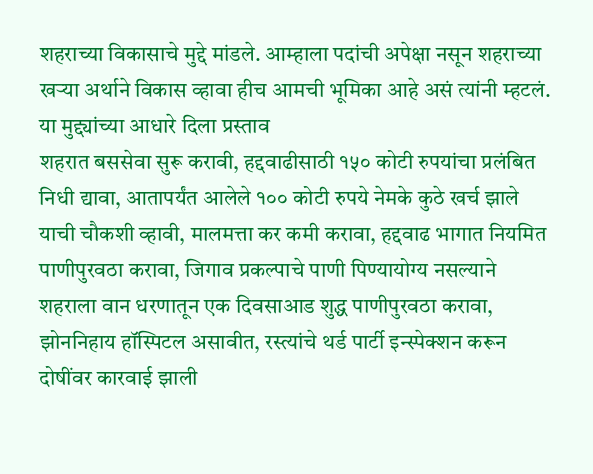शहराच्या विकासाचे मुद्दे मांडले. आम्हाला पदांची अपेक्षा नसून शहराच्या खऱ्या अर्थाने विकास व्हावा हीच आमची भूमिका आहे असं त्यांनी म्हटलं.
या मुद्द्यांच्या आधारे दिला प्रस्ताव
शहरात बससेवा सुरू करावी, हद्दवाढीसाठी १५० कोटी रुपयांचा प्रलंबित निधी द्यावा, आतापर्यंत आलेले १०० कोटी रुपये नेमके कुठे खर्च झाले याची चौकशी व्हावी, मालमत्ता कर कमी करावा, हद्दवाढ भागात नियमित पाणीपुरवठा करावा, जिगाव प्रकल्पाचे पाणी पिण्यायोग्य नसल्याने शहराला वान धरणातून एक दिवसाआड शुद्ध पाणीपुरवठा करावा, झोननिहाय हॉस्पिटल असावीत, रस्त्यांचे थर्ड पार्टी इन्स्पेक्शन करून दोषींवर कारवाई झाली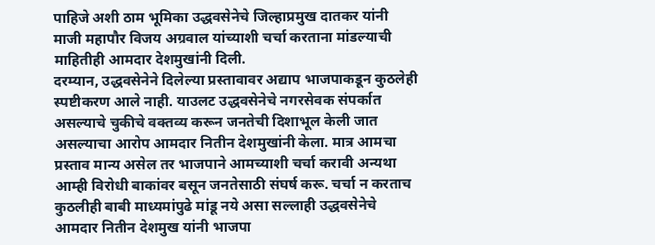पाहिजे अशी ठाम भूमिका उद्धवसेनेचे जिल्हाप्रमुख दातकर यांनी माजी महापौर विजय अग्रवाल यांच्याशी चर्चा करताना मांडल्याची माहितीही आमदार देशमुखांनी दिली.
दरम्यान, उद्धवसेनेने दिलेल्या प्रस्तावावर अद्याप भाजपाकडून कुठलेही स्पष्टीकरण आले नाही. याउलट उद्धवसेनेचे नगरसेवक संपर्कात असल्याचे चुकीचे वक्तव्य करून जनतेची दिशाभूल केली जात असल्याचा आरोप आमदार नितीन देशमुखांनी केला. मात्र आमचा प्रस्ताव मान्य असेल तर भाजपाने आमच्याशी चर्चा करावी अन्यथा आम्ही विरोधी बाकांवर बसून जनतेसाठी संघर्ष करू. चर्चा न करताच कुठलीही बाबी माध्यमांपुढे मांडू नये असा सल्लाही उद्धवसेनेचे आमदार नितीन देशमुख यांनी भाजपा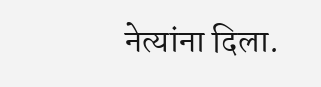नेत्यांना दिला.